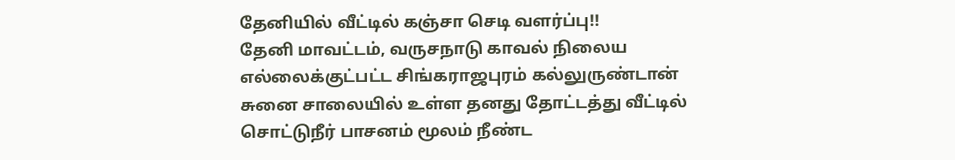தேனியில் வீட்டில் கஞ்சா செடி வளர்ப்பு!!
தேனி மாவட்டம், வருசநாடு காவல் நிலைய எல்லைக்குட்பட்ட சிங்கராஜபுரம் கல்லுருண்டான் சுனை சாலையில் உள்ள தனது தோட்டத்து வீட்டில் சொட்டுநீர் பாசனம் மூலம் நீண்ட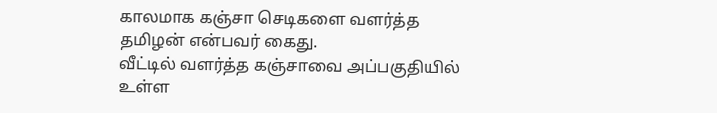காலமாக கஞ்சா செடிகளை வளர்த்த தமிழன் என்பவர் கைது.
வீட்டில் வளர்த்த கஞ்சாவை அப்பகுதியில் உள்ள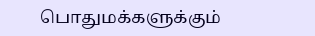பொதுமக்களுக்கும்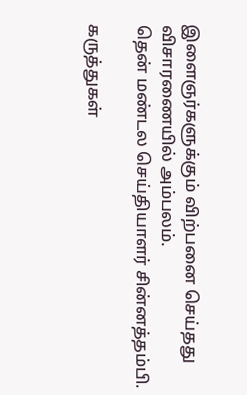இளைஞர்களுக்கும் விற்பனை செய்தது விசாரணையில் அம்பலம்.
தென் மண்டல செய்தியாளர் சின்னத்தம்பி.

கருத்துகள்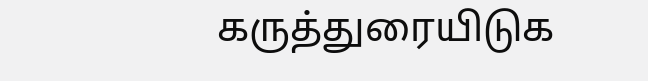கருத்துரையிடுக